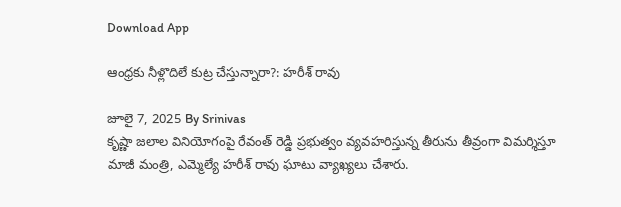Download App

ఆంధ్రకు నీళ్లొదిలే కుట్ర చేస్తున్నారా?: హరీశ్ రావు

జూలై 7, 2025 By Srinivas
కృష్ణా జలాల వినియోగంపై రేవంత్ రెడ్డి ప్రభుత్వం వ్యవహరిస్తున్న తీరును తీవ్రంగా విమర్శిస్తూ మాజీ మంత్రి, ఎమ్మెల్యే హరీశ్ రావు ఘాటు వ్యాఖ్యలు చేశారు.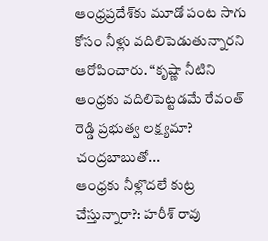ఆంధ్రప్రదేశ్‌కు మూడో పంట సాగు కోసం నీళ్లు వదిలిపెడుతున్నారని ఆరోపించారు. “కృష్ణా నీటిని ఆంధ్రకు వదిలిపెట్టడమే రేవంత్ రెడ్డి ప్రభుత్వ లక్ష్యమా? చంద్రబాబుతో...
ఆంధ్రకు నీళ్లొదలే కుట్ర చేస్తున్నారా?: హరీశ్ రావు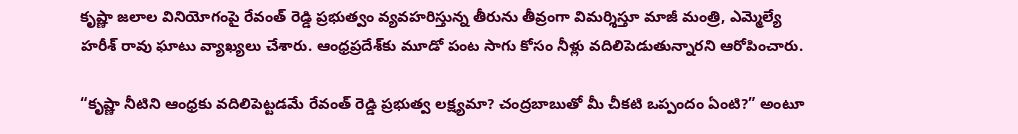కృష్ణా జలాల వినియోగంపై రేవంత్ రెడ్డి ప్రభుత్వం వ్యవహరిస్తున్న తీరును తీవ్రంగా విమర్శిస్తూ మాజీ మంత్రి, ఎమ్మెల్యే హరీశ్ రావు ఘాటు వ్యాఖ్యలు చేశారు. ఆంధ్రప్రదేశ్‌కు మూడో పంట సాగు కోసం నీళ్లు వదిలిపెడుతున్నారని ఆరోపించారు.

“కృష్ణా నీటిని ఆంధ్రకు వదిలిపెట్టడమే రేవంత్ రెడ్డి ప్రభుత్వ లక్ష్యమా? చంద్రబాబుతో మీ చీకటి ఒప్పందం ఏంటి?” అంటూ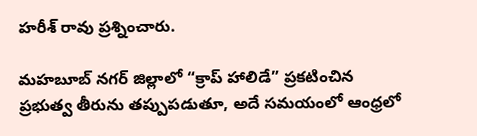హరీశ్ రావు ప్రశ్నించారు.

మహబూబ్ నగర్ జిల్లాలో “క్రాప్ హాలిడే” ప్రకటించిన ప్రభుత్వ తీరును తప్పుపడుతూ, అదే సమయంలో ఆంధ్రలో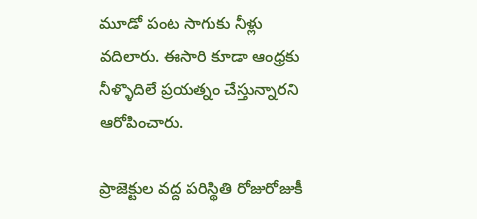మూడో పంట సాగుకు నీళ్లు వదిలారు. ఈసారి కూడా ఆంధ్రకు నీళ్ళొదిలే ప్రయత్నం చేస్తున్నారని ఆరోపించారు.

ప్రాజెక్టుల వద్ద పరిస్థితి రోజురోజుకీ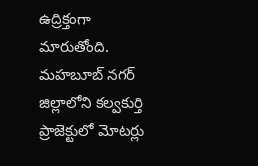ఉద్రిక్తంగా మారుతోంది. మహబూబ్ నగర్ జిల్లాలోని కల్వకుర్తి ప్రాజెక్టులో మోటర్లు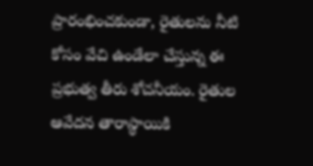ప్రారంభించకుండా, రైతులను నీటి కోసం వేచి ఉండేలా చేస్తున్న ఈ ప్రభుత్వ తీరు శోచనీయం. రైతుల ఆవేదన తారాస్థాయికి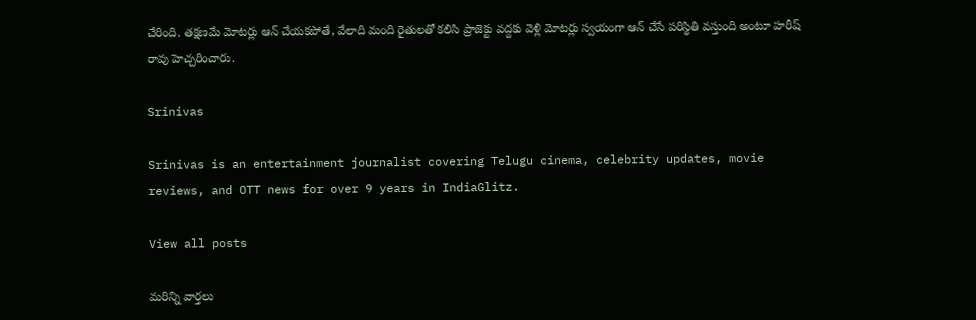చేరింది. తక్షణమే మోటర్లు ఆన్ చేయకపోతే, వేలాది మంది రైతులతో కలిసి ప్రాజెక్టు వద్దకు వెళ్లి మోటర్లు స్వయంగా ఆన్ చేసే పరిస్థితి వస్తుంది అంటూ హరీష్ రావు హెచ్చరించారు.

Srinivas

Srinivas is an entertainment journalist covering Telugu cinema, celebrity updates, movie reviews, and OTT news for over 9 years in IndiaGlitz.

View all posts

మరిన్ని వార్తలు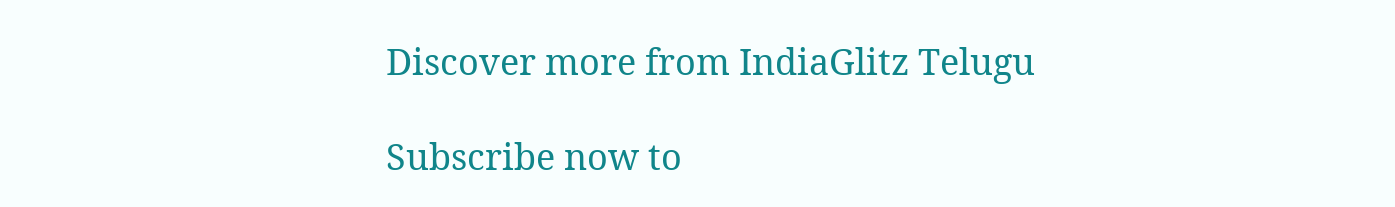Discover more from IndiaGlitz Telugu

Subscribe now to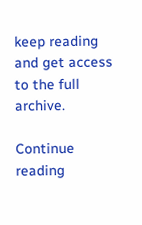keep reading and get access to the full archive.

Continue reading